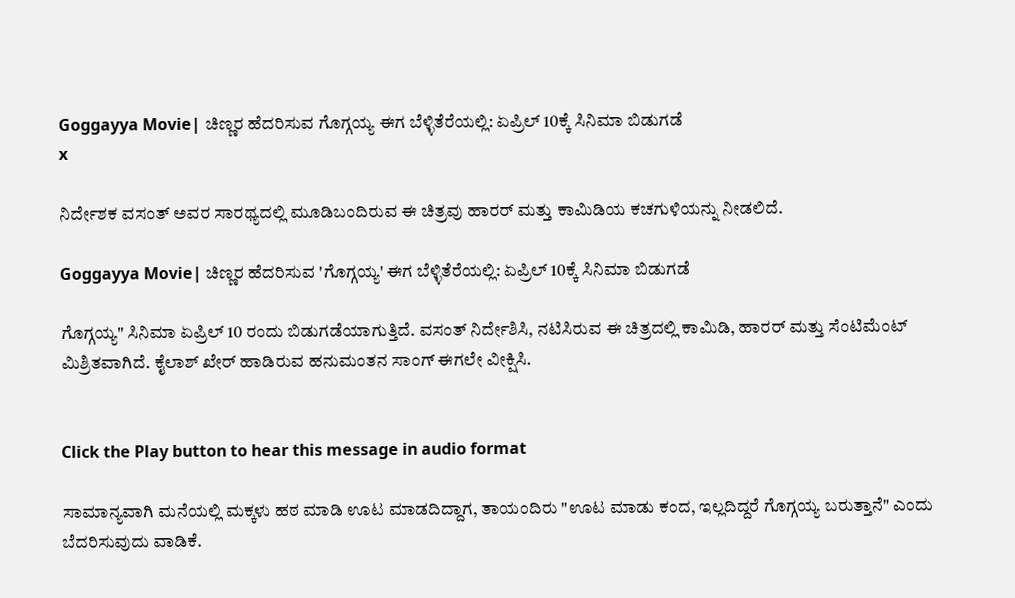Goggayya Movie| ಚಿಣ್ಣರ ಹೆದರಿಸುವ ಗೊಗ್ಗಯ್ಯ ಈಗ ಬೆಳ್ಳಿತೆರೆಯಲ್ಲಿ: ಏಪ್ರಿಲ್ 10ಕ್ಕೆ ಸಿನಿಮಾ ಬಿಡುಗಡೆ
x

ನಿರ್ದೇಶಕ ವಸಂತ್ ಅವರ ಸಾರಥ್ಯದಲ್ಲಿ ಮೂಡಿಬಂದಿರುವ ಈ ಚಿತ್ರವು ಹಾರರ್ ಮತ್ತು ಕಾಮಿಡಿಯ ಕಚಗುಳಿಯನ್ನು ನೀಡಲಿದೆ.

Goggayya Movie| ಚಿಣ್ಣರ ಹೆದರಿಸುವ 'ಗೊಗ್ಗಯ್ಯ' ಈಗ ಬೆಳ್ಳಿತೆರೆಯಲ್ಲಿ: ಏಪ್ರಿಲ್ 10ಕ್ಕೆ ಸಿನಿಮಾ ಬಿಡುಗಡೆ

ಗೊಗ್ಗಯ್ಯ" ಸಿನಿಮಾ ಏಪ್ರಿಲ್ 10 ರಂದು ಬಿಡುಗಡೆಯಾಗುತ್ತಿದೆ. ವಸಂತ್ ನಿರ್ದೇಶಿಸಿ, ನಟಿಸಿರುವ ಈ ಚಿತ್ರದಲ್ಲಿ ಕಾಮಿಡಿ, ಹಾರರ್ ಮತ್ತು ಸೆಂಟಿಮೆಂಟ್ ಮಿಶ್ರಿತವಾಗಿದೆ. ಕೈಲಾಶ್ ಖೇರ್ ಹಾಡಿರುವ ಹನುಮಂತನ ಸಾಂಗ್ ಈಗಲೇ ವೀಕ್ಷಿಸಿ.


Click the Play button to hear this message in audio format

ಸಾಮಾನ್ಯವಾಗಿ ಮನೆಯಲ್ಲಿ ಮಕ್ಕಳು ಹಠ ಮಾಡಿ ಊಟ ಮಾಡದಿದ್ದಾಗ, ತಾಯಂದಿರು "ಊಟ ಮಾಡು ಕಂದ, ಇಲ್ಲದಿದ್ದರೆ ಗೊಗ್ಗಯ್ಯ ಬರುತ್ತಾನೆ" ಎಂದು ಬೆದರಿಸುವುದು ವಾಡಿಕೆ.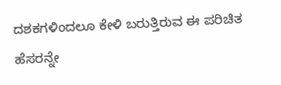ದಶಕಗಳಿಂದಲೂ ಕೇಳಿ ಬರುತ್ತಿರುವ ಈ ಪರಿಚಿತ ಹೆಸರನ್ನೇ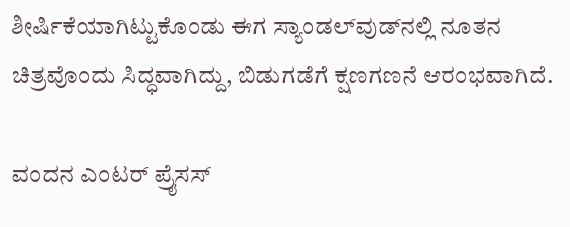ಶೀರ್ಷಿಕೆಯಾಗಿಟ್ಟುಕೊಂಡು ಈಗ ಸ್ಯಾಂಡಲ್‌ವುಡ್‌ನಲ್ಲಿ ನೂತನ ಚಿತ್ರವೊಂದು ಸಿದ್ಧವಾಗಿದ್ದು, ಬಿಡುಗಡೆಗೆ ಕ್ಷಣಗಣನೆ ಆರಂಭವಾಗಿದೆ.

ವಂದನ ಎಂಟರ್ ಪ್ರೈಸಸ್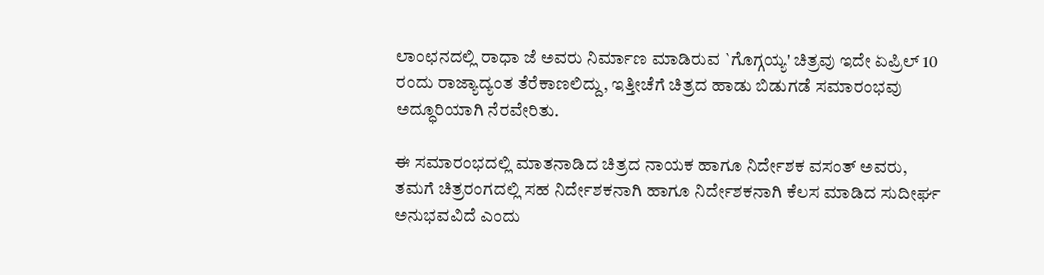ಲಾಂಛನದಲ್ಲಿ ರಾಧಾ ಜೆ ಅವರು ನಿರ್ಮಾಣ ಮಾಡಿರುವ `ಗೊಗ್ಗಯ್ಯ' ಚಿತ್ರವು ಇದೇ ಏಪ್ರಿಲ್ 10 ರಂದು ರಾಜ್ಯಾದ್ಯಂತ ತೆರೆಕಾಣಲಿದ್ದು, ಇತ್ತೀಚೆಗೆ ಚಿತ್ರದ ಹಾಡು ಬಿಡುಗಡೆ ಸಮಾರಂಭವು ಅದ್ಧೂರಿಯಾಗಿ ನೆರವೇರಿತು.

ಈ ಸಮಾರಂಭದಲ್ಲಿ ಮಾತನಾಡಿದ ಚಿತ್ರದ ನಾಯಕ ಹಾಗೂ ನಿರ್ದೇಶಕ ವಸಂತ್ ಅವರು, ತಮಗೆ ಚಿತ್ರರಂಗದಲ್ಲಿ ಸಹ ನಿರ್ದೇಶಕನಾಗಿ ಹಾಗೂ ನಿರ್ದೇಶಕನಾಗಿ ಕೆಲಸ ಮಾಡಿದ ಸುದೀರ್ಘ ಅನುಭವವಿದೆ ಎಂದು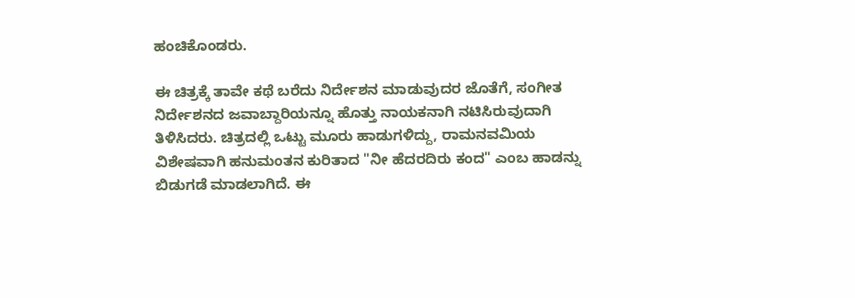ಹಂಚಿಕೊಂಡರು.

ಈ ಚಿತ್ರಕ್ಕೆ ತಾವೇ ಕಥೆ ಬರೆದು ನಿರ್ದೇಶನ ಮಾಡುವುದರ ಜೊತೆಗೆ, ಸಂಗೀತ ನಿರ್ದೇಶನದ ಜವಾಬ್ದಾರಿಯನ್ನೂ ಹೊತ್ತು ನಾಯಕನಾಗಿ ನಟಿಸಿರುವುದಾಗಿ ತಿಳಿಸಿದರು. ಚಿತ್ರದಲ್ಲಿ ಒಟ್ಟು ಮೂರು ಹಾಡುಗಳಿದ್ದು, ರಾಮನವಮಿಯ ವಿಶೇಷವಾಗಿ ಹನುಮಂತನ ಕುರಿತಾದ "ನೀ ಹೆದರದಿರು ಕಂದ" ಎಂಬ ಹಾಡನ್ನು ಬಿಡುಗಡೆ ಮಾಡಲಾಗಿದೆ. ಈ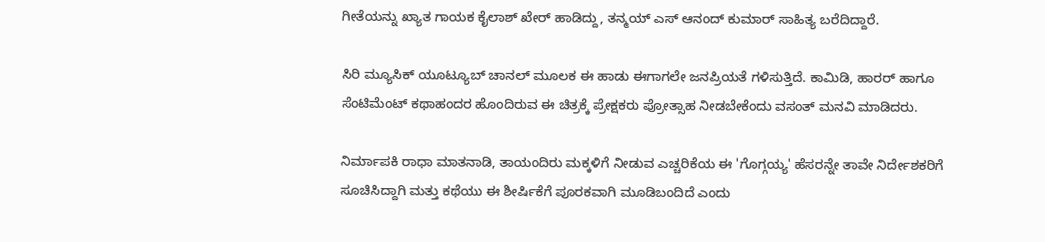ಗೀತೆಯನ್ನು ಖ್ಯಾತ ಗಾಯಕ ಕೈಲಾಶ್ ಖೇರ್ ಹಾಡಿದ್ದು, ತನ್ಮಯ್ ಎಸ್ ಆನಂದ್ ಕುಮಾರ್ ಸಾಹಿತ್ಯ ಬರೆದಿದ್ದಾರೆ.

ಸಿರಿ ಮ್ಯೂಸಿಕ್ ಯೂಟ್ಯೂಬ್ ಚಾನಲ್ ಮೂಲಕ ಈ ಹಾಡು ಈಗಾಗಲೇ ಜನಪ್ರಿಯತೆ ಗಳಿಸುತ್ತಿದೆ. ಕಾಮಿಡಿ, ಹಾರರ್ ಹಾಗೂ ಸೆಂಟಿಮೆಂಟ್ ಕಥಾಹಂದರ ಹೊಂದಿರುವ ಈ ಚಿತ್ರಕ್ಕೆ ಪ್ರೇಕ್ಷಕರು ಪ್ರೋತ್ಸಾಹ ನೀಡಬೇಕೆಂದು ವಸಂತ್ ಮನವಿ ಮಾಡಿದರು.

ನಿರ್ಮಾಪಕಿ ರಾಧಾ ಮಾತನಾಡಿ, ತಾಯಂದಿರು ಮಕ್ಕಳಿಗೆ ನೀಡುವ ಎಚ್ಚರಿಕೆಯ ಈ 'ಗೊಗ್ಗಯ್ಯ' ಹೆಸರನ್ನೇ ತಾವೇ ನಿರ್ದೇಶಕರಿಗೆ ಸೂಚಿಸಿದ್ದಾಗಿ ಮತ್ತು ಕಥೆಯು ಈ ಶೀರ್ಷಿಕೆಗೆ ಪೂರಕವಾಗಿ ಮೂಡಿಬಂದಿದೆ ಎಂದು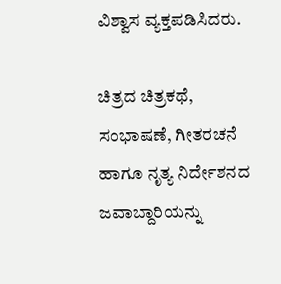ವಿಶ್ವಾಸ ವ್ಯಕ್ತಪಡಿಸಿದರು.

ಚಿತ್ರದ ಚಿತ್ರಕಥೆ, ಸಂಭಾಷಣೆ, ಗೀತರಚನೆ ಹಾಗೂ ನೃತ್ಯ ನಿರ್ದೇಶನದ ಜವಾಬ್ದಾರಿಯನ್ನು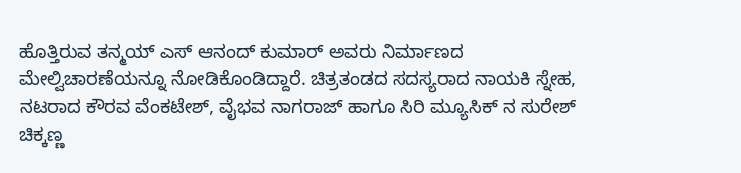ಹೊತ್ತಿರುವ ತನ್ಮಯ್ ಎಸ್ ಆನಂದ್ ಕುಮಾರ್ ಅವರು ನಿರ್ಮಾಣದ ಮೇಲ್ವಿಚಾರಣೆಯನ್ನೂ ನೋಡಿಕೊಂಡಿದ್ದಾರೆ. ಚಿತ್ರತಂಡದ ಸದಸ್ಯರಾದ ನಾಯಕಿ ಸ್ನೇಹ, ನಟರಾದ ಕೌರವ ವೆಂಕಟೇಶ್, ವೈಭವ ನಾಗರಾಜ್ ಹಾಗೂ ಸಿರಿ ಮ್ಯೂಸಿಕ್ ನ ಸುರೇಶ್ ಚಿಕ್ಕಣ್ಣ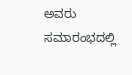ಅವರು ಸಮಾರಂಭದಲ್ಲಿ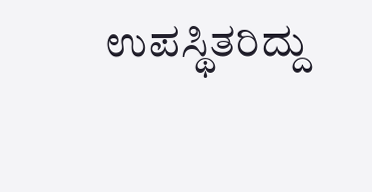ಉಪಸ್ಥಿತರಿದ್ದು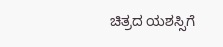ಚಿತ್ರದ ಯಶಸ್ಸಿಗೆ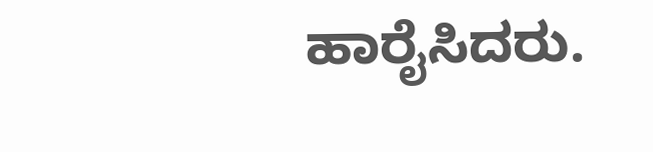ಹಾರೈಸಿದರು.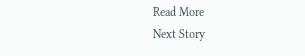Read More
Next Story